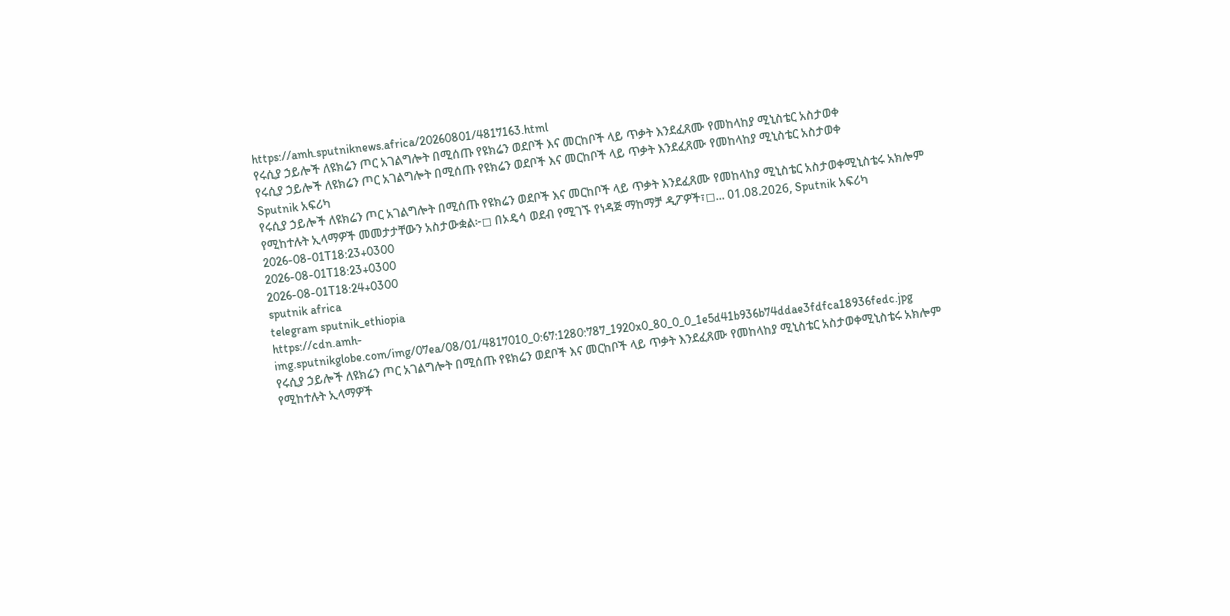https://amh.sputniknews.africa/20260801/4817163.html
የሩሲያ ኃይሎች ለዩክሬን ጦር አገልግሎት በሚሰጡ የዩክሬን ወደቦች እና መርከቦች ላይ ጥቃት እንደፈጸሙ የመከላከያ ሚኒስቴር አስታወቀ
የሩሲያ ኃይሎች ለዩክሬን ጦር አገልግሎት በሚሰጡ የዩክሬን ወደቦች እና መርከቦች ላይ ጥቃት እንደፈጸሙ የመከላከያ ሚኒስቴር አስታወቀ
Sputnik አፍሪካ
የሩሲያ ኃይሎች ለዩክሬን ጦር አገልግሎት በሚሰጡ የዩክሬን ወደቦች እና መርከቦች ላይ ጥቃት እንደፈጸሙ የመከላከያ ሚኒስቴር አስታወቀሚኒስቴሩ አክሎም የሚከተሉት ኢላማዎች መመታታቸውን አስታውቋል፦◻ በኦዴሳ ወደብ የሚገኙ የነዳጅ ማከማቻ ዲፖዎች፣◻... 01.08.2026, Sputnik አፍሪካ
2026-08-01T18:23+0300
2026-08-01T18:23+0300
2026-08-01T18:24+0300
sputnik africa
telegram sputnik_ethiopia
https://cdn.amh-img.sputnikglobe.com/img/07ea/08/01/4817010_0:67:1280:787_1920x0_80_0_0_1e5d41b936b74ddae3fdfca18936fedc.jpg
የሩሲያ ኃይሎች ለዩክሬን ጦር አገልግሎት በሚሰጡ የዩክሬን ወደቦች እና መርከቦች ላይ ጥቃት እንደፈጸሙ የመከላከያ ሚኒስቴር አስታወቀሚኒስቴሩ አክሎም የሚከተሉት ኢላማዎች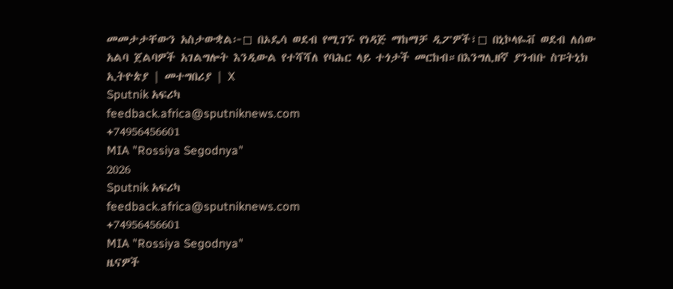መመታታቸውን አስታውቋል፦◻ በኦዴሳ ወደብ የሚገኙ የነዳጅ ማከማቻ ዲፖዎች፣◻ በኒኮላዬቭ ወደብ ለሰው አልባ ጀልባዎች አገልግሎት እንዲውል የተሻሻለ የባሕር ላይ ተጎታች መርከብ።በእንግሊዘኛ ያንብቡ ስፑትኒክ ኢትዮጵያ | መተግበሪያ | X
Sputnik አፍሪካ
feedback.africa@sputniknews.com
+74956456601
MIA "Rossiya Segodnya"
2026
Sputnik አፍሪካ
feedback.africa@sputniknews.com
+74956456601
MIA "Rossiya Segodnya"
ዜናዎች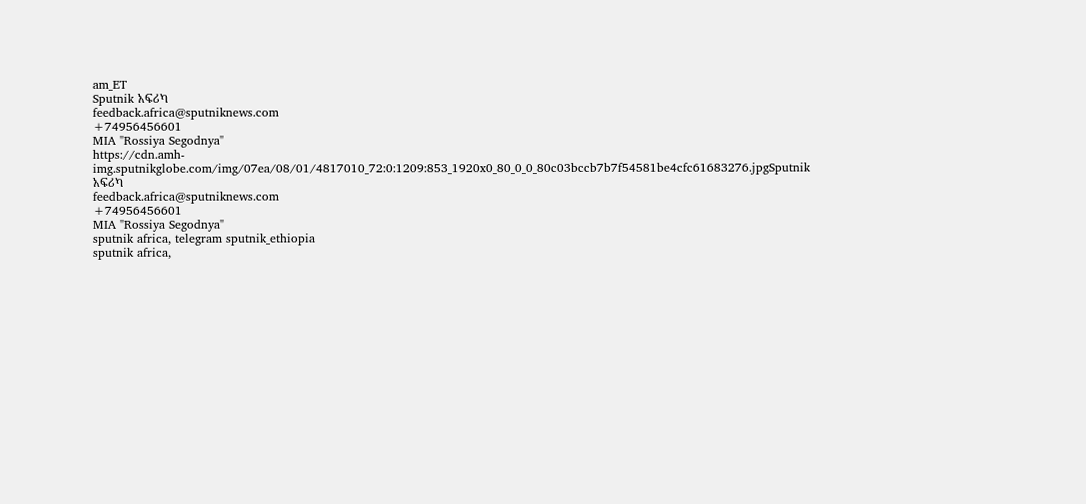am_ET
Sputnik አፍሪካ
feedback.africa@sputniknews.com
+74956456601
MIA "Rossiya Segodnya"
https://cdn.amh-img.sputnikglobe.com/img/07ea/08/01/4817010_72:0:1209:853_1920x0_80_0_0_80c03bccb7b7f54581be4cfc61683276.jpgSputnik አፍሪካ
feedback.africa@sputniknews.com
+74956456601
MIA "Rossiya Segodnya"
sputnik africa, telegram sputnik_ethiopia
sputnik africa,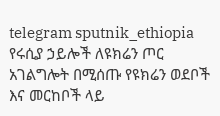telegram sputnik_ethiopia
የሩሲያ ኃይሎች ለዩክሬን ጦር አገልግሎት በሚሰጡ የዩክሬን ወደቦች እና መርከቦች ላይ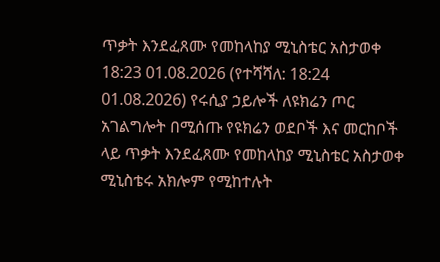ጥቃት እንደፈጸሙ የመከላከያ ሚኒስቴር አስታወቀ
18:23 01.08.2026 (የተሻሻለ: 18:24 01.08.2026) የሩሲያ ኃይሎች ለዩክሬን ጦር አገልግሎት በሚሰጡ የዩክሬን ወደቦች እና መርከቦች ላይ ጥቃት እንደፈጸሙ የመከላከያ ሚኒስቴር አስታወቀ
ሚኒስቴሩ አክሎም የሚከተሉት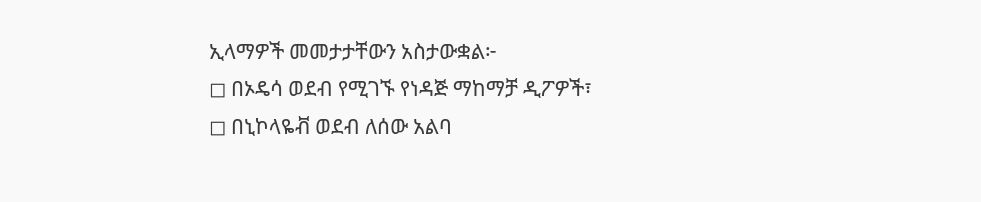ኢላማዎች መመታታቸውን አስታውቋል፦
◻ በኦዴሳ ወደብ የሚገኙ የነዳጅ ማከማቻ ዲፖዎች፣
◻ በኒኮላዬቭ ወደብ ለሰው አልባ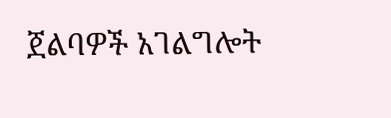ጀልባዎች አገልግሎት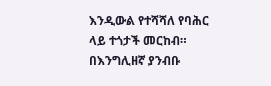እንዲውል የተሻሻለ የባሕር ላይ ተጎታች መርከብ።
በእንግሊዘኛ ያንብቡ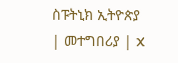ስፑትኒክ ኢትዮጵያ | መተግበሪያ | X